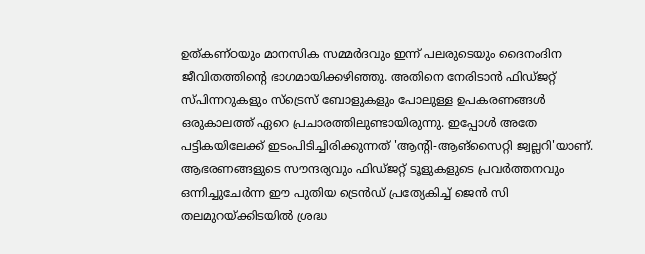ഉത്കണ്ഠയും മാനസിക സമ്മർദവും ഇന്ന് പലരുടെയും ദൈനംദിന ജീവിതത്തിന്റെ ഭാഗമായിക്കഴിഞ്ഞു. അതിനെ നേരിടാൻ ഫിഡ്ജറ്റ് സ്പിന്നറുകളും സ്ട്രെസ് ബോളുകളും പോലുള്ള ഉപകരണങ്ങൾ ഒരുകാലത്ത് ഏറെ പ്രചാരത്തിലുണ്ടായിരുന്നു. ഇപ്പോൾ അതേ പട്ടികയിലേക്ക് ഇടംപിടിച്ചിരിക്കുന്നത് 'ആന്റി-ആങ്സൈറ്റി ജ്വല്ലറി'യാണ്. ആഭരണങ്ങളുടെ സൗന്ദര്യവും ഫിഡ്ജറ്റ് ടൂളുകളുടെ പ്രവർത്തനവും ഒന്നിച്ചുചേർന്ന ഈ പുതിയ ട്രെൻഡ് പ്രത്യേകിച്ച് ജെൻ സി തലമുറയ്ക്കിടയിൽ ശ്രദ്ധ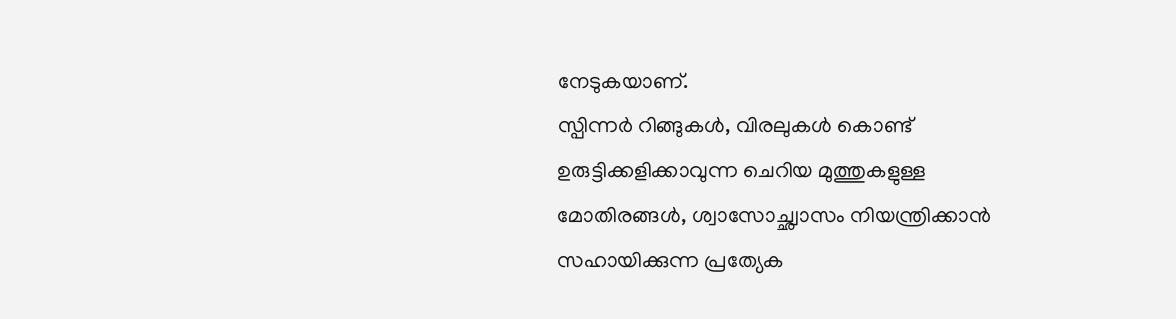നേടുകയാണ്.
സ്പിന്നർ റിങ്ങുകൾ, വിരലുകൾ കൊണ്ട് ഉരുട്ടിക്കളിക്കാവുന്ന ചെറിയ മുത്തുകളുള്ള മോതിരങ്ങൾ, ശ്വാസോച്ഛ്വാസം നിയന്ത്രിക്കാൻ സഹായിക്കുന്ന പ്രത്യേക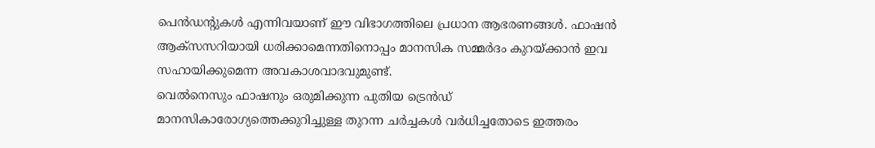പെൻഡന്റുകൾ എന്നിവയാണ് ഈ വിഭാഗത്തിലെ പ്രധാന ആഭരണങ്ങൾ. ഫാഷൻ ആക്സസറിയായി ധരിക്കാമെന്നതിനൊപ്പം മാനസിക സമ്മർദം കുറയ്ക്കാൻ ഇവ സഹായിക്കുമെന്ന അവകാശവാദവുമുണ്ട്.
വെൽനെസും ഫാഷനും ഒരുമിക്കുന്ന പുതിയ ട്രെൻഡ്
മാനസികാരോഗ്യത്തെക്കുറിച്ചുള്ള തുറന്ന ചർച്ചകൾ വർധിച്ചതോടെ ഇത്തരം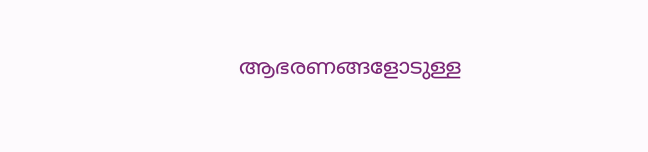ആഭരണങ്ങളോടുള്ള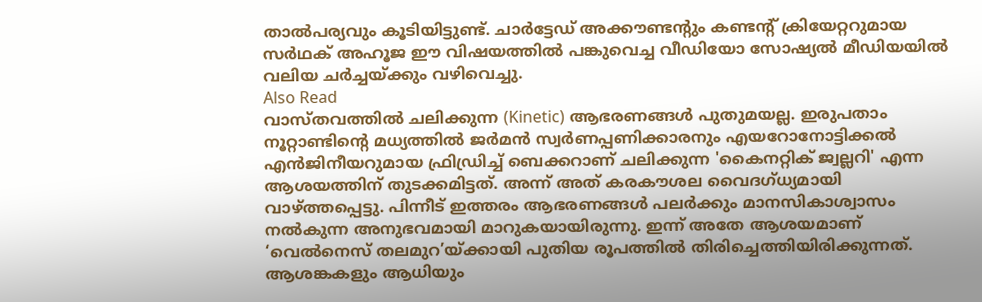താൽപര്യവും കൂടിയിട്ടുണ്ട്. ചാർട്ടേഡ് അക്കൗണ്ടന്റും കണ്ടന്റ് ക്രിയേറ്ററുമായ സർഥക് അഹൂജ ഈ വിഷയത്തിൽ പങ്കുവെച്ച വീഡിയോ സോഷ്യൽ മീഡിയയിൽ വലിയ ചർച്ചയ്ക്കും വഴിവെച്ചു.
Also Read
വാസ്തവത്തിൽ ചലിക്കുന്ന (Kinetic) ആഭരണങ്ങൾ പുതുമയല്ല. ഇരുപതാം നൂറ്റാണ്ടിന്റെ മധ്യത്തിൽ ജർമൻ സ്വർണപ്പണിക്കാരനും എയറോനോട്ടിക്കൽ എൻജിനീയറുമായ ഫ്രിഡ്രിച്ച് ബെക്കറാണ് ചലിക്കുന്ന 'കൈനറ്റിക് ജ്വല്ലറി' എന്ന ആശയത്തിന് തുടക്കമിട്ടത്. അന്ന് അത് കരകൗശല വൈദഗ്ധ്യമായി വാഴ്ത്തപ്പെട്ടു. പിന്നീട് ഇത്തരം ആഭരണങ്ങൾ പലർക്കും മാനസികാശ്വാസം നൽകുന്ന അനുഭവമായി മാറുകയായിരുന്നു. ഇന്ന് അതേ ആശയമാണ് ‘വെൽനെസ് തലമുറ’യ്ക്കായി പുതിയ രൂപത്തിൽ തിരിച്ചെത്തിയിരിക്കുന്നത്. ആശങ്കകളും ആധിയും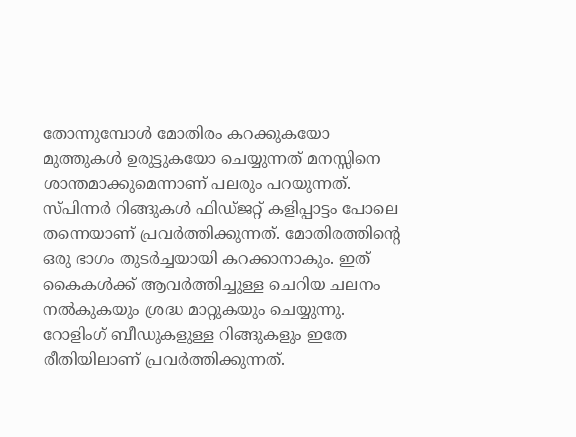തോന്നുമ്പോൾ മോതിരം കറക്കുകയോ മുത്തുകൾ ഉരുട്ടുകയോ ചെയ്യുന്നത് മനസ്സിനെ ശാന്തമാക്കുമെന്നാണ് പലരും പറയുന്നത്.
സ്പിന്നർ റിങ്ങുകൾ ഫിഡ്ജറ്റ് കളിപ്പാട്ടം പോലെ തന്നെയാണ് പ്രവർത്തിക്കുന്നത്. മോതിരത്തിന്റെ ഒരു ഭാഗം തുടർച്ചയായി കറക്കാനാകും. ഇത് കൈകൾക്ക് ആവർത്തിച്ചുള്ള ചെറിയ ചലനം നൽകുകയും ശ്രദ്ധ മാറ്റുകയും ചെയ്യുന്നു.
റോളിംഗ് ബീഡുകളുള്ള റിങ്ങുകളും ഇതേ രീതിയിലാണ് പ്രവർത്തിക്കുന്നത്.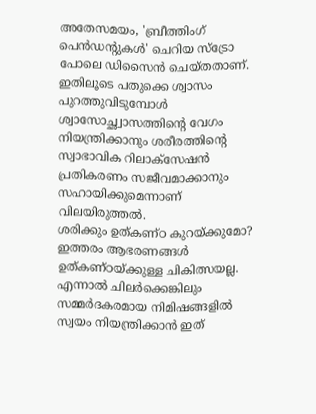അതേസമയം, 'ബ്രീത്തിംഗ് പെൻഡന്റുകൾ' ചെറിയ സ്ട്രോ പോലെ ഡിസൈൻ ചെയ്തതാണ്. ഇതിലൂടെ പതുക്കെ ശ്വാസം പുറത്തുവിടുമ്പോൾ ശ്വാസോച്ഛ്വാസത്തിന്റെ വേഗം നിയന്ത്രിക്കാനും ശരീരത്തിന്റെ സ്വാഭാവിക റിലാക്സേഷൻ പ്രതികരണം സജീവമാക്കാനും സഹായിക്കുമെന്നാണ് വിലയിരുത്തൽ.
ശരിക്കും ഉത്കണ്ഠ കുറയ്ക്കുമോ?
ഇത്തരം ആഭരണങ്ങൾ ഉത്കണ്ഠയ്ക്കുള്ള ചികിത്സയല്ല. എന്നാൽ ചിലർക്കെങ്കിലും സമ്മർദകരമായ നിമിഷങ്ങളിൽ സ്വയം നിയന്ത്രിക്കാൻ ഇത്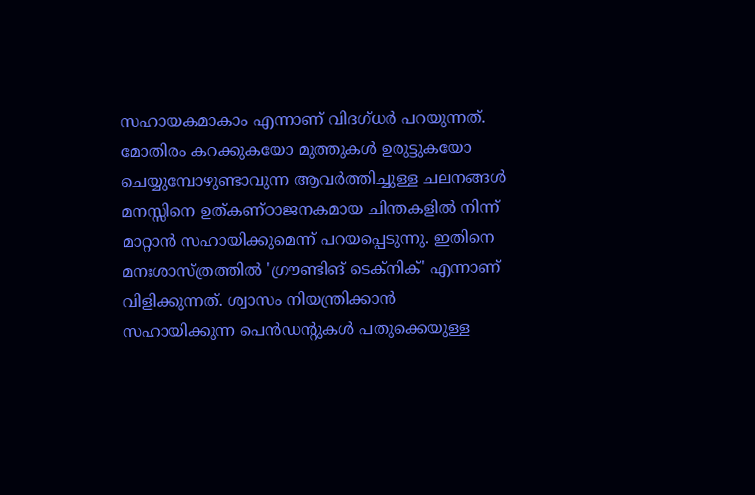സഹായകമാകാം എന്നാണ് വിദഗ്ധർ പറയുന്നത്. മോതിരം കറക്കുകയോ മുത്തുകൾ ഉരുട്ടുകയോ ചെയ്യുമ്പോഴുണ്ടാവുന്ന ആവർത്തിച്ചുള്ള ചലനങ്ങൾ മനസ്സിനെ ഉത്കണ്ഠാജനകമായ ചിന്തകളിൽ നിന്ന് മാറ്റാൻ സഹായിക്കുമെന്ന് പറയപ്പെടുന്നു. ഇതിനെ മനഃശാസ്ത്രത്തിൽ 'ഗ്രൗണ്ടിങ് ടെക്നിക്' എന്നാണ് വിളിക്കുന്നത്. ശ്വാസം നിയന്ത്രിക്കാൻ സഹായിക്കുന്ന പെൻഡന്റുകൾ പതുക്കെയുള്ള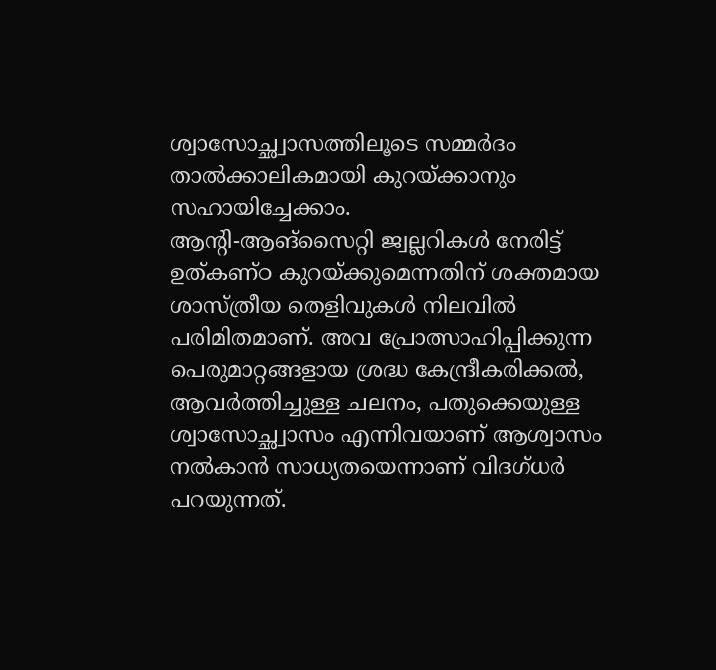ശ്വാസോച്ഛ്വാസത്തിലൂടെ സമ്മർദം താൽക്കാലികമായി കുറയ്ക്കാനും സഹായിച്ചേക്കാം.
ആന്റി-ആങ്സൈറ്റി ജ്വല്ലറികൾ നേരിട്ട് ഉത്കണ്ഠ കുറയ്ക്കുമെന്നതിന് ശക്തമായ ശാസ്ത്രീയ തെളിവുകൾ നിലവിൽ പരിമിതമാണ്. അവ പ്രോത്സാഹിപ്പിക്കുന്ന പെരുമാറ്റങ്ങളായ ശ്രദ്ധ കേന്ദ്രീകരിക്കൽ, ആവർത്തിച്ചുള്ള ചലനം, പതുക്കെയുള്ള ശ്വാസോച്ഛ്വാസം എന്നിവയാണ് ആശ്വാസം നൽകാൻ സാധ്യതയെന്നാണ് വിദഗ്ധർ പറയുന്നത്.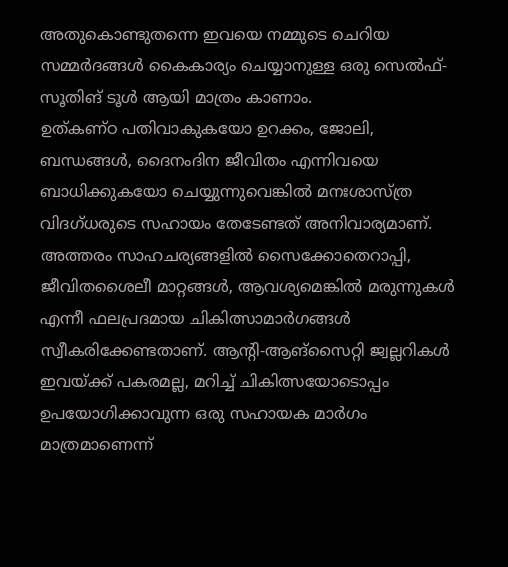അതുകൊണ്ടുതന്നെ ഇവയെ നമ്മുടെ ചെറിയ സമ്മർദങ്ങൾ കൈകാര്യം ചെയ്യാനുള്ള ഒരു സെൽഫ്-സൂതിങ് ടൂൾ ആയി മാത്രം കാണാം.
ഉത്കണ്ഠ പതിവാകുകയോ ഉറക്കം, ജോലി, ബന്ധങ്ങൾ, ദൈനംദിന ജീവിതം എന്നിവയെ ബാധിക്കുകയോ ചെയ്യുന്നുവെങ്കിൽ മനഃശാസ്ത്ര വിദഗ്ധരുടെ സഹായം തേടേണ്ടത് അനിവാര്യമാണ്. അത്തരം സാഹചര്യങ്ങളിൽ സൈക്കോതെറാപ്പി, ജീവിതശൈലീ മാറ്റങ്ങൾ, ആവശ്യമെങ്കിൽ മരുന്നുകൾ എന്നീ ഫലപ്രദമായ ചികിത്സാമാർഗങ്ങൾ സ്വീകരിക്കേണ്ടതാണ്. ആന്റി-ആങ്സൈറ്റി ജ്വല്ലറികൾ ഇവയ്ക്ക് പകരമല്ല, മറിച്ച് ചികിത്സയോടൊപ്പം ഉപയോഗിക്കാവുന്ന ഒരു സഹായക മാർഗം മാത്രമാണെന്ന്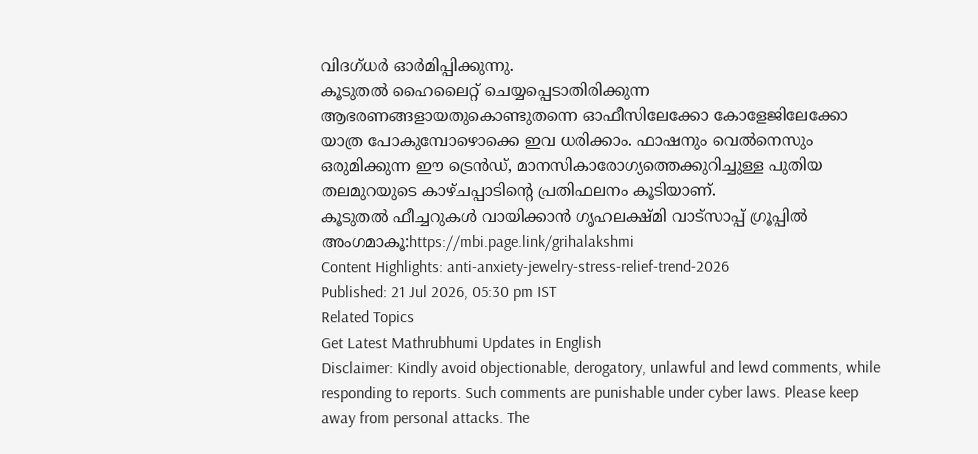വിദഗ്ധർ ഓർമിപ്പിക്കുന്നു.
കൂടുതൽ ഹൈലൈറ്റ് ചെയ്യപ്പെടാതിരിക്കുന്ന ആഭരണങ്ങളായതുകൊണ്ടുതന്നെ ഓഫീസിലേക്കോ കോളേജിലേക്കോ യാത്ര പോകുമ്പോഴൊക്കെ ഇവ ധരിക്കാം. ഫാഷനും വെൽനെസും ഒരുമിക്കുന്ന ഈ ട്രെൻഡ്, മാനസികാരോഗ്യത്തെക്കുറിച്ചുള്ള പുതിയ തലമുറയുടെ കാഴ്ചപ്പാടിന്റെ പ്രതിഫലനം കൂടിയാണ്.
കൂടുതൽ ഫീച്ചറുകൾ വായിക്കാൻ ഗൃഹലക്ഷ്മി വാട്സാപ്പ് ഗ്രൂപ്പിൽ അംഗമാകൂ:https://mbi.page.link/grihalakshmi
Content Highlights: anti-anxiety-jewelry-stress-relief-trend-2026
Published: 21 Jul 2026, 05:30 pm IST
Related Topics
Get Latest Mathrubhumi Updates in English
Disclaimer: Kindly avoid objectionable, derogatory, unlawful and lewd comments, while responding to reports. Such comments are punishable under cyber laws. Please keep away from personal attacks. The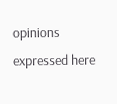opinions expressed here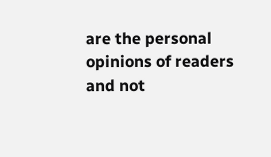are the personal opinions of readers and not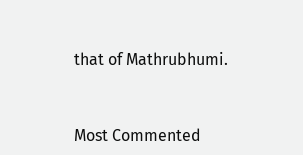that of Mathrubhumi.



Most Commented